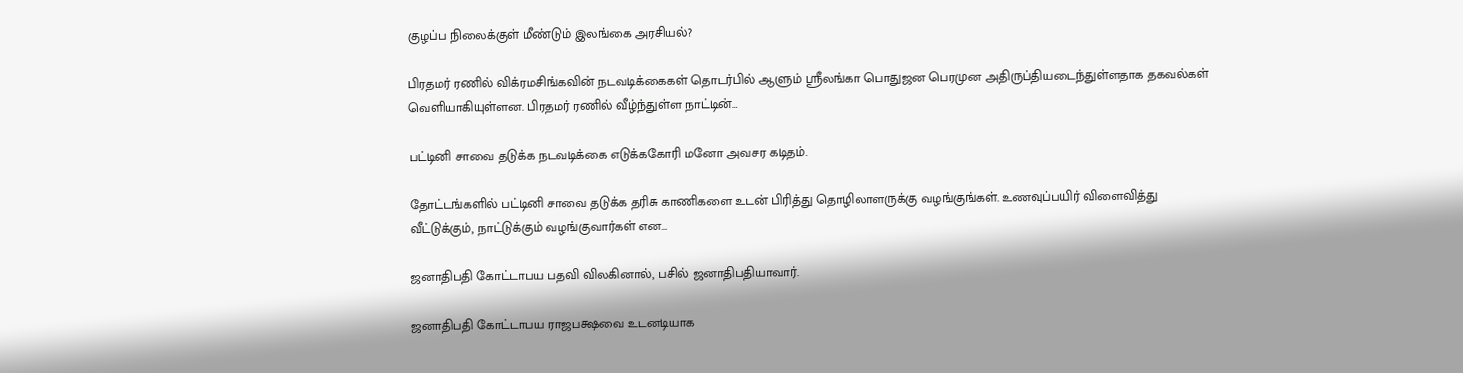குழப்ப நிலைக்குள் மீண்டும் இலங்கை அரசியல்?

பிரதமர் ரணில் விக்ரமசிங்கவின் நடவடிக்கைகள் தொடர்பில் ஆளும் ஸ்ரீலங்கா பொதுஜன பெரமுன அதிருப்தியடைந்துள்ளதாக தகவல்கள் வெளியாகியுள்ளன. பிரதமர் ரணில் வீழ்ந்துள்ள நாட்டின்…

பட்டினி சாவை தடுக்க நடவடிக்கை எடுக்ககோரி மனோ அவசர கடிதம்.

தோட்டங்களில் பட்டினி சாவை தடுக்க தரிசு காணிகளை உடன் பிரித்து தொழிலாளருக்கு வழங்குங்கள். உணவுப்பயிர் விளைவித்து வீட்டுக்கும், நாட்டுக்கும் வழங்குவார்கள் என…

ஜனாதிபதி கோட்டாபய பதவி விலகினால், பசில் ஜனாதிபதியாவார்.

ஜனாதிபதி கோட்டாபய ராஜபக்ஷவை உடனடியாக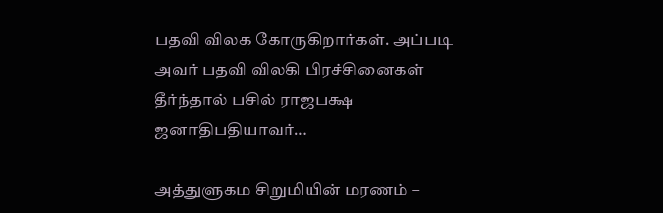பதவி விலக கோருகிறார்கள். அப்படி அவர் பதவி விலகி பிரச்சினைகள் தீர்ந்தால் பசில் ராஜபக்ஷ ஜனாதிபதியாவர்…

அத்துளுகம சிறுமியின் மரணம் –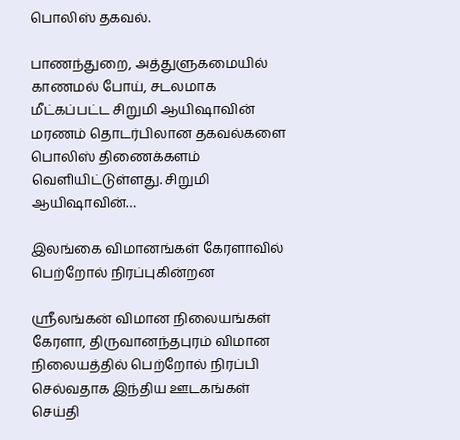பொலிஸ் தகவல்.

பாணந்துறை, அத்துளுகமையில் காணமல் போய், சடலமாக மீட்கப்பட்ட சிறுமி ஆயிஷாவின் மரணம் தொடர்பிலான தகவல்களை பொலிஸ் திணைக்களம் வெளியிட்டுள்ளது. சிறுமி ஆயிஷாவின்…

இலங்கை விமானங்கள் கேரளாவில் பெற்றோல் நிரப்புகின்றன

ஸ்ரீலங்கன் விமான நிலையங்கள் கேரளா, திருவானந்தபுரம் விமான நிலையத்தில் பெற்றோல் நிரப்பி செல்வதாக இந்திய ஊடகங்கள் செய்தி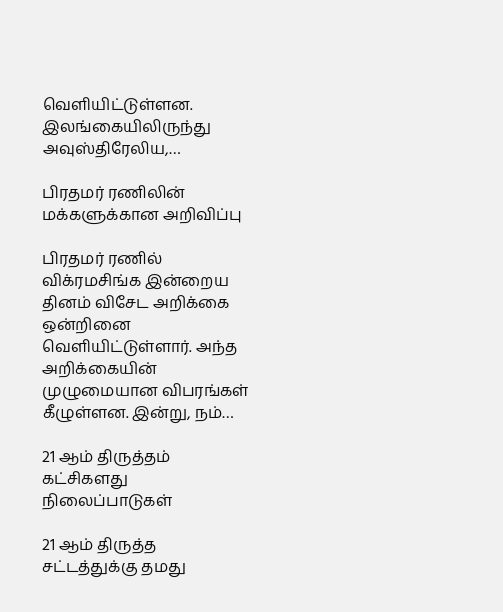வெளியிட்டுள்ளன. இலங்கையிலிருந்து அவுஸ்திரேலிய,…

பிரதமர் ரணிலின் மக்களுக்கான அறிவிப்பு

பிரதமர் ரணில் விக்ரமசிங்க இன்றைய தினம் விசேட அறிக்கை ஒன்றினை வெளியிட்டுள்ளார். அந்த அறிக்கையின் முழுமையான விபரங்கள் கீழுள்ளன. இன்று, நம்…

21 ஆம் திருத்தம் கட்சிகளது நிலைப்பாடுகள்

21 ஆம் திருத்த சட்டத்துக்கு தமது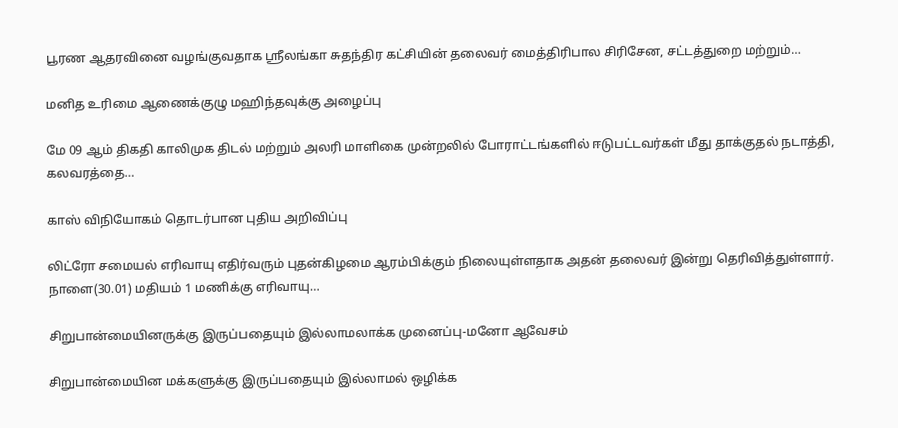பூரண ஆதரவினை வழங்குவதாக ஸ்ரீலங்கா சுதந்திர கட்சியின் தலைவர் மைத்திரிபால சிரிசேன, சட்டத்துறை மற்றும்…

மனித உரிமை ஆணைக்குழு மஹிந்தவுக்கு அழைப்பு

மே 09 ஆம் திகதி காலிமுக திடல் மற்றும் அலரி மாளிகை முன்றலில் போராட்டங்களில் ஈடுபட்டவர்கள் மீது தாக்குதல் நடாத்தி, கலவரத்தை…

காஸ் விநியோகம் தொடர்பான புதிய அறிவிப்பு

லிட்ரோ சமையல் எரிவாயு எதிர்வரும் புதன்கிழமை ஆரம்பிக்கும் நிலையுள்ளதாக அதன் தலைவர் இன்று தெரிவித்துள்ளார். நாளை(30.01) மதியம் 1 மணிக்கு எரிவாயு…

சிறுபான்மையினருக்கு இருப்பதையும் இல்லாமலாக்க முனைப்பு-மனோ ஆவேசம்

சிறுபான்மையின மக்களுக்கு இருப்பதையும் இல்லாமல் ஒழிக்க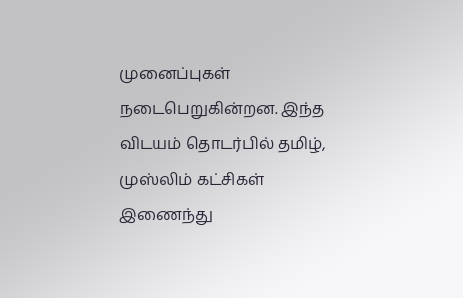முனைப்புகள் நடைபெறுகின்றன. இந்த விடயம் தொடர்பில் தமிழ், முஸ்லிம் கட்சிகள் இணைந்து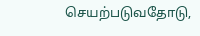செயற்படுவதோடு,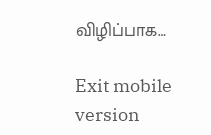விழிப்பாக…

Exit mobile version